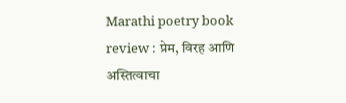Marathi poetry book review : प्रेम, विरह आणि अस्तित्वाचा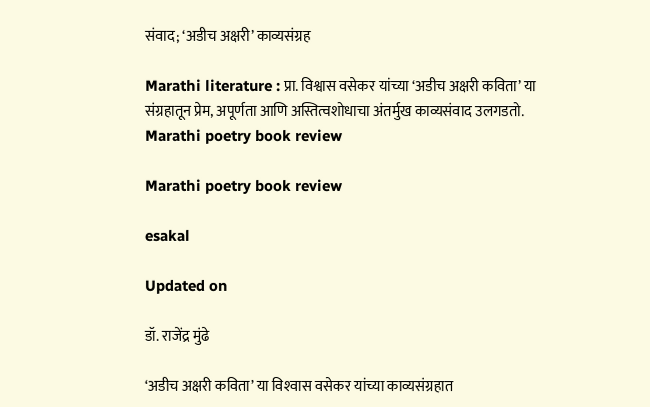संवाद; ‘अडीच अक्षरी’ काव्यसंग्रह

Marathi literature : प्रा. विश्वास वसेकर यांच्या ‘अडीच अक्षरी कविता’ या संग्रहातून प्रेम, अपूर्णता आणि अस्तित्वशोधाचा अंतर्मुख काव्यसंवाद उलगडतो.
Marathi poetry book review

Marathi poetry book review

esakal

Updated on

डॉ. राजेंद्र मुंढे

‘अडीच अक्षरी कविता’ या विश्‍वास वसेकर यांच्या काव्यसंग्रहात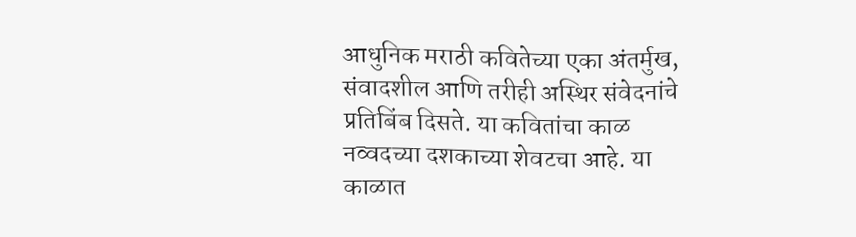आधुनिक मराठी कवितेच्या एका अंतर्मुख, संवादशील आणि तरीही अस्थिर संवेदनांचे प्रतिबिंब दिसते. या कवितांचा काळ नव्वदच्या दशकाच्या शेवटचा आहे. या काळात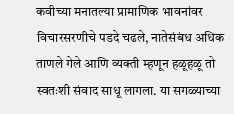कवीच्या मनातल्या प्रामाणिक भावनांवर विचारसरणीचे पडदे चढले, नातेसंबंध अधिक ताणले गेले आणि व्यक्ती म्हणून हळूहळू तो स्वतःशी संवाद साधू लागला. या सगळ्याच्या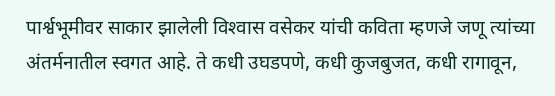पार्श्वभूमीवर साकार झालेली विश्‍वास वसेकर यांची कविता म्हणजे जणू त्यांच्या अंतर्मनातील स्वगत आहे. ते कधी उघडपणे, कधी कुजबुजत, कधी रागावून,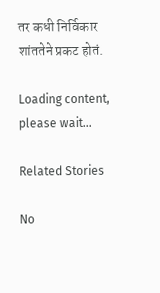तर कधी निर्विकार शांततेने प्रकट होतं.

Loading content, please wait...

Related Stories

No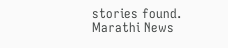stories found.
Marathi News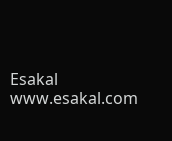Esakal
www.esakal.com